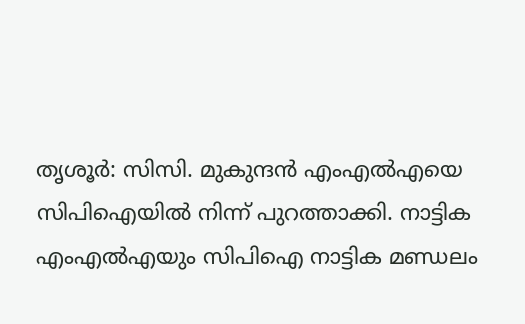തൃശൂർ: സിസി. മുകുന്ദൻ എംഎൽഎയെ സിപിഐയിൽ നിന്ന് പുറത്താക്കി. നാട്ടിക എംഎൽഎയും സിപിഐ നാട്ടിക മണ്ഡലം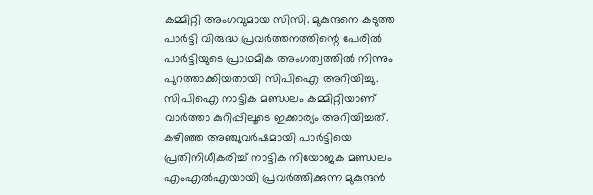കമ്മിറ്റി അംഗവുമായ സിസി. മുകുന്ദനെ കടുത്ത പാർട്ടി വിരുദ്ധ പ്രവർത്തനത്തിന്റെ പേരിൽ പാർട്ടിയുടെ പ്രാഥമിക അംഗത്വത്തിൽ നിന്നും പുറത്താക്കിയതായി സിപിഐ അറിയിച്ചു.
സിപിഐ നാട്ടിക മണ്ഡലം കമ്മിറ്റിയാണ് വാർത്താ കുറിപ്പിലൂടെ ഇക്കാര്യം അറിയിച്ചത്. കഴിഞ്ഞ അഞ്ചുവർഷമായി പാർട്ടിയെ പ്രതിനിധീകരിച്ച് നാട്ടിക നിയോജക മണ്ഡലം എംഎൽഎയായി പ്രവർത്തിക്കുന്ന മുകുന്ദൻ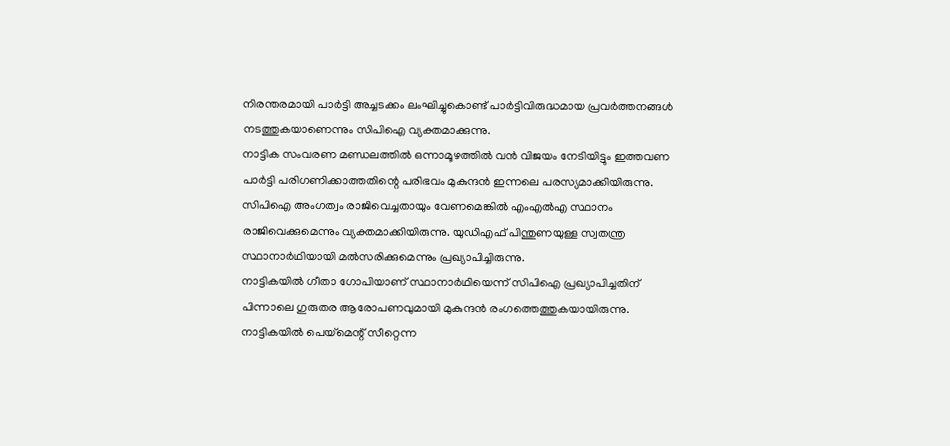നിരന്തരമായി പാർട്ടി അച്ചടക്കം ലംഘിച്ചുകൊണ്ട് പാർട്ടിവിരുദ്ധമായ പ്രവർത്തനങ്ങൾ നടത്തുകയാണെന്നും സിപിഐ വ്യക്തമാക്കുന്നു.
നാട്ടിക സംവരണ മണ്ഡലത്തിൽ ഒന്നാമൂഴത്തിൽ വൻ വിജയം നേടിയിട്ടും ഇത്തവണ പാർട്ടി പരിഗണിക്കാത്തതിന്റെ പരിഭവം മുകുന്ദൻ ഇന്നലെ പരസ്യമാക്കിയിരുന്നു. സിപിഐ അംഗത്വം രാജിവെച്ചതായും വേണമെങ്കിൽ എംഎൽഎ സ്ഥാനം രാജിവെക്കുമെന്നും വ്യക്തമാക്കിയിരുന്നു. യുഡിഎഫ് പിന്തുണയുള്ള സ്വതന്ത്ര സ്ഥാനാർഥിയായി മൽസരിക്കുമെന്നും പ്രഖ്യാപിച്ചിരുന്നു.
നാട്ടികയിൽ ഗീതാ ഗോപിയാണ് സ്ഥാനാർഥിയെന്ന് സിപിഐ പ്രഖ്യാപിച്ചതിന് പിന്നാലെ ഗുരുതര ആരോപണവുമായി മുകുന്ദൻ രംഗത്തെത്തുകയായിരുന്നു. നാട്ടികയിൽ പെയ്മെന്റ് സീറ്റെന്ന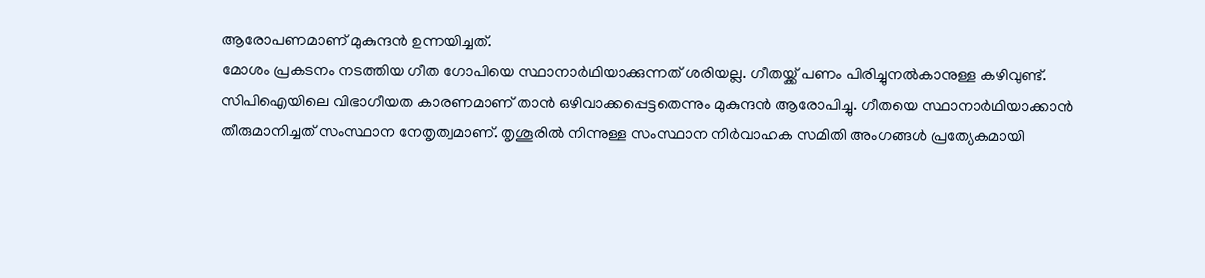ആരോപണമാണ് മുകുന്ദൻ ഉന്നയിച്ചത്.
മോശം പ്രകടനം നടത്തിയ ഗീത ഗോപിയെ സ്ഥാനാർഥിയാക്കുന്നത് ശരിയല്ല. ഗീതയ്ക്ക് പണം പിരിച്ചുനൽകാനുള്ള കഴിവുണ്ട്. സിപിഐയിലെ വിഭാഗീയത കാരണമാണ് താൻ ഒഴിവാക്കപ്പെട്ടതെന്നും മുകുന്ദൻ ആരോപിച്ചു. ഗീതയെ സ്ഥാനാർഥിയാക്കാൻ തീരുമാനിച്ചത് സംസ്ഥാന നേതൃത്വമാണ്. തൃശൂരിൽ നിന്നുള്ള സംസ്ഥാന നിർവാഹക സമിതി അംഗങ്ങൾ പ്രത്യേകമായി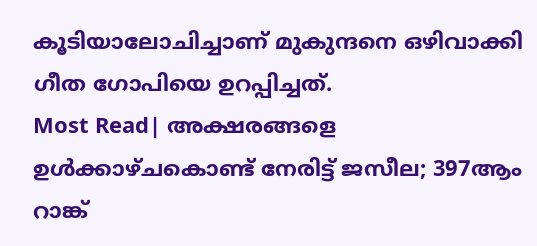കൂടിയാലോചിച്ചാണ് മുകുന്ദനെ ഒഴിവാക്കി ഗീത ഗോപിയെ ഉറപ്പിച്ചത്.
Most Read| അക്ഷരങ്ങളെ ഉൾക്കാഴ്ചകൊണ്ട് നേരിട്ട് ജസീല; 397ആം റാങ്ക്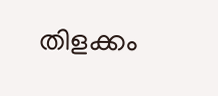തിളക്കം